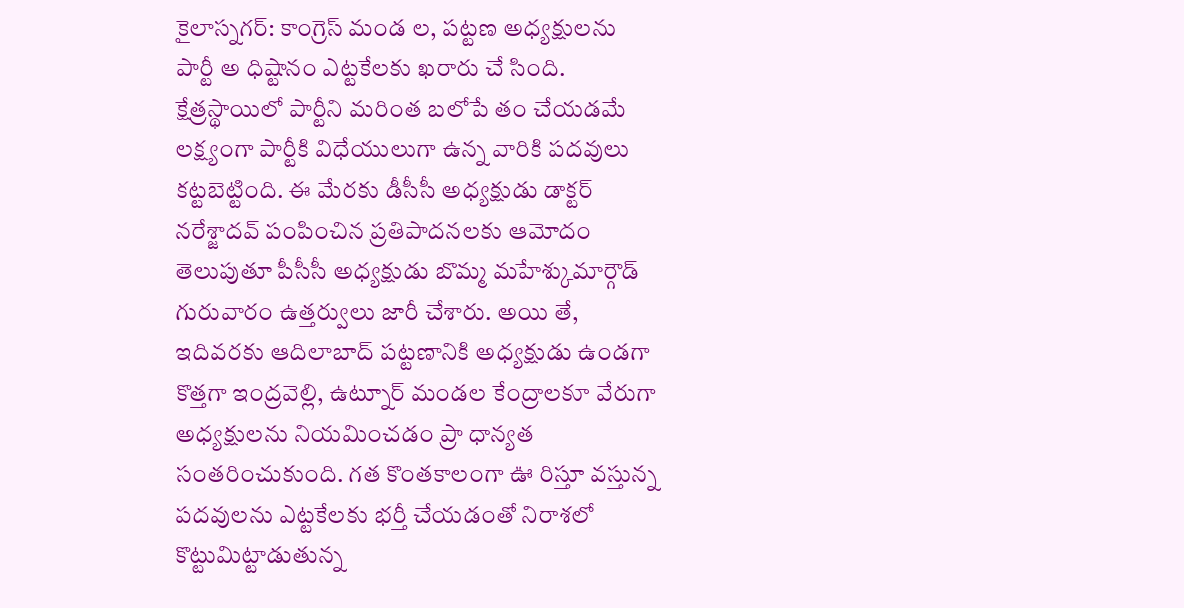కైలాస్నగర్: కాంగ్రెస్ మండ ల, పట్టణ అధ్యక్షులను పార్టీ అ ధిష్టానం ఎట్టకేలకు ఖరారు చే సింది. క్షేత్రస్థాయిలో పార్టీని మరింత బలోపే తం చేయడమే లక్ష్యంగా పార్టీకి విధేయులుగా ఉన్న వారికి పదవులు కట్టబెట్టింది. ఈ మేరకు డీసీసీ అధ్యక్షుడు డాక్టర్ నరేశ్జాదవ్ పంపించిన ప్రతిపాదనలకు ఆమోదం తెలుపుతూ పీసీసీ అధ్యక్షుడు బొమ్మ మహేశ్కుమార్గౌడ్ గురువారం ఉత్తర్వులు జారీ చేశారు. అయి తే, ఇదివరకు ఆదిలాబాద్ పట్టణానికి అధ్యక్షుడు ఉండగా కొత్తగా ఇంద్రవెల్లి, ఉట్నూర్ మండల కేంద్రాలకూ వేరుగా అధ్యక్షులను నియమించడం ప్రా ధాన్యత సంతరించుకుంది. గత కొంతకాలంగా ఊ రిస్తూ వస్తున్న పదవులను ఎట్టకేలకు భర్తీ చేయడంతో నిరాశలో కొట్టుమిట్టాడుతున్న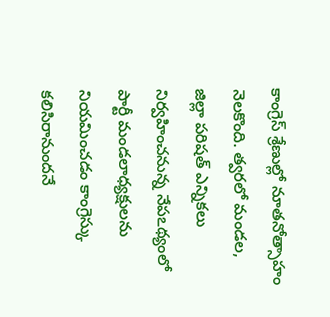కాంగ్రెస్ శ్రేణుల్లో నూతనోత్సాహం నెలకొంది. త్వరలో మండల, జిల్లా పరిషత్ ఎన్నికలు నిర్వహించనున్న నేపఽథ్యంలో పార్టీ మండలాధ్యక్షులను నియమించడం కాంగ్రెస్కు కలిసిరానుందనే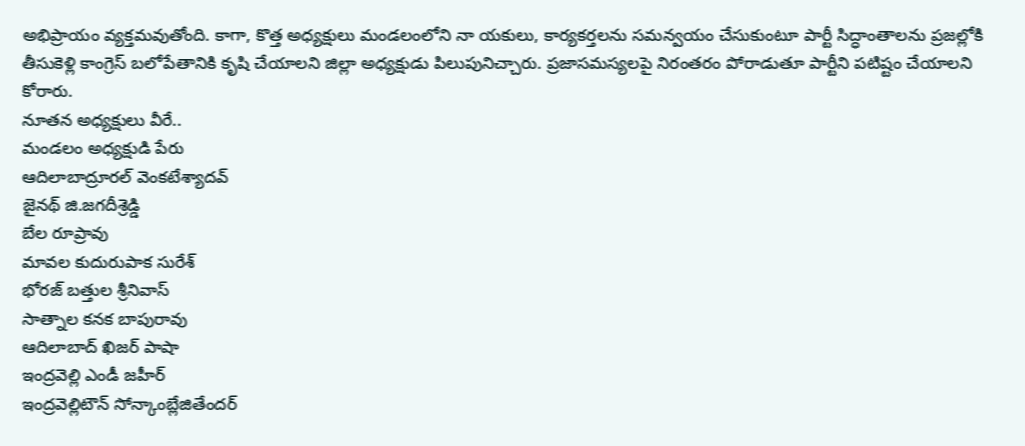అభిప్రాయం వ్యక్తమవుతోంది. కాగా, కొత్త అధ్యక్షులు మండలంలోని నా యకులు, కార్యకర్తలను సమన్వయం చేసుకుంటూ పార్టీ సిద్ధాంతాలను ప్రజల్లోకి తీసుకెళ్లి కాంగ్రెస్ బలోపేతానికి కృషి చేయాలని జిల్లా అధ్యక్షుడు పిలుపునిచ్చారు. ప్రజాసమస్యలపై నిరంతరం పోరాడుతూ పార్టీని పటిష్టం చేయాలని కోరారు.
నూతన అధ్యక్షులు వీరే..
మండలం అధ్యక్షుడి పేరు
ఆదిలాబాద్రూరల్ వెంకటేశ్యాదవ్
జైనథ్ జి.జగదీశ్రెడ్డి
బేల రూప్రావు
మావల కుదురుపాక సురేశ్
భోరజ్ బత్తుల శ్రీనివాస్
సాత్నాల కనక బాపురావు
ఆదిలాబాద్ ఖిజర్ పాషా
ఇంద్రవెల్లి ఎండీ జహీర్
ఇంద్రవెల్లిటౌన్ సోన్కాంబ్లేజితేందర్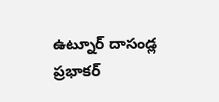ఉట్నూర్ దాసండ్ల ప్రభాకర్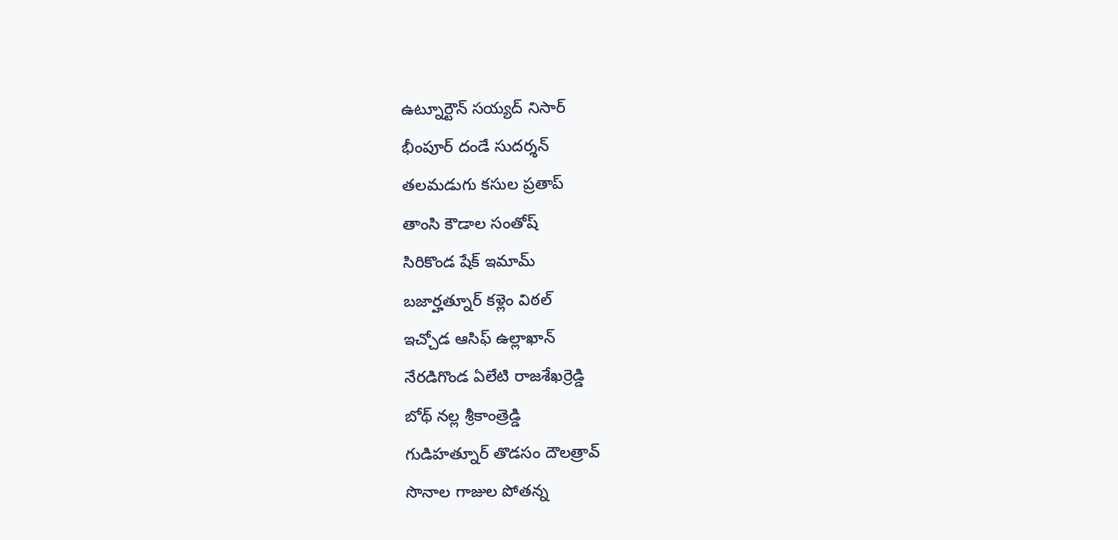ఉట్నూర్టౌన్ సయ్యద్ నిసార్
భీంపూర్ దండే సుదర్శన్
తలమడుగు కసుల ప్రతాప్
తాంసి కౌడాల సంతోష్
సిరికొండ షేక్ ఇమామ్
బజార్హత్నూర్ కళ్లెం విఠల్
ఇచ్చోడ ఆసిఫ్ ఉల్లాఖాన్
నేరడిగొండ ఏలేటి రాజశేఖర్రెడ్డి
బోథ్ నల్ల శ్రీకాంత్రెడ్డి
గుడిహత్నూర్ తొడసం దౌలత్రావ్
సొనాల గాజుల పోతన్న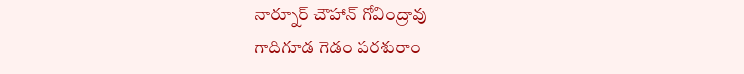నార్నూర్ చౌహాన్ గోవింద్రావు
గాదిగూడ గెడం పరశురాం